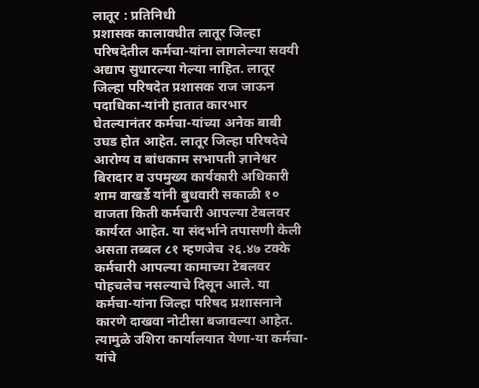लातूर : प्रतिनिधी
प्रशासक कालावधीत लातूर जिल्हा परिषदेतील कर्मचा-यांना लागलेल्या सवयी अद्याप सुधारल्या गेल्या नाहित. लातूर जिल्हा परिषदेत प्रशासक राज जाऊन पदाधिका-यांनी हातात कारभार घेतल्यानंतर कर्मचा-यांच्या अनेक बाबी उघड होत आहेत. लातूर जिल्हा परिषदेचे आरोग्य व बांधकाम सभापती ज्ञानेश्वर बिरादार व उपमुख्य कार्यकारी अधिकारी शाम वाखर्डे यांनी बुधवारी सकाळी १० वाजता किती कर्मचारी आपल्या टेबलवर कार्यरत आहेत. या संदर्भाने तपासणी केली असता तब्बल ८१ म्हणजेच २६.४७ टक्के कर्मचारी आपल्या कामाच्या टेबलवर पोहचलेच नसल्याचे दिसून आले. या कर्मचा-यांना जिल्हा परिषद प्रशासनाने कारणे दाखवा नोटीसा बजावल्या आहेत. त्यामुळे उशिरा कार्यालयात येणा-या कर्मचा-यांचे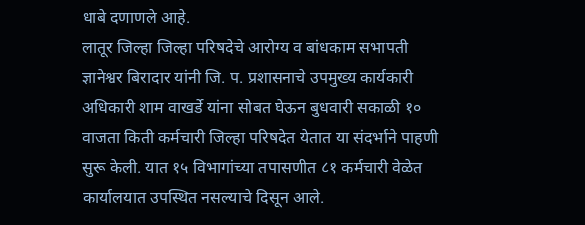धाबे दणाणले आहे.
लातूर जिल्हा जिल्हा परिषदेचे आरोग्य व बांधकाम सभापती ज्ञानेश्वर बिरादार यांनी जि. प. प्रशासनाचे उपमुख्य कार्यकारी अधिकारी शाम वाखर्डे यांना सोबत घेऊन बुधवारी सकाळी १० वाजता किती कर्मचारी जिल्हा परिषदेत येतात या संदर्भाने पाहणी सुरू केली. यात १५ विभागांच्या तपासणीत ८१ कर्मचारी वेळेत कार्यालयात उपस्थित नसल्याचे दिसून आले.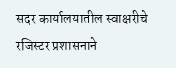सदर कार्यालयातील स्वाक्षरीचे रजिस्टर प्रशासनाने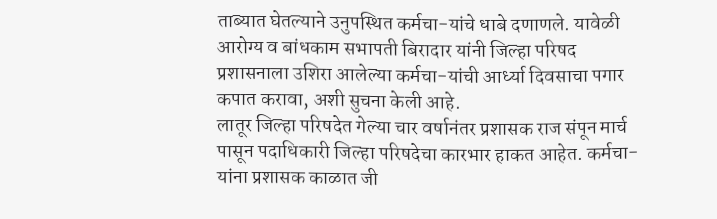ताब्यात घेतल्याने उनुपस्थित कर्मचा-यांचे धाबे दणाणले. यावेळी आरोग्य व बांधकाम सभापती बिरादार यांनी जिल्हा परिषद प्रशासनाला उशिरा आलेल्या कर्मचा-यांची आर्ध्या दिवसाचा पगार कपात करावा, अशी सुचना केली आहे.
लातूर जिल्हा परिषदेत गेल्या चार वर्षानंतर प्रशासक राज संपून मार्च पासून पदाधिकारी जिल्हा परिषदेचा कारभार हाकत आहेत. कर्मचा-यांना प्रशासक काळात जी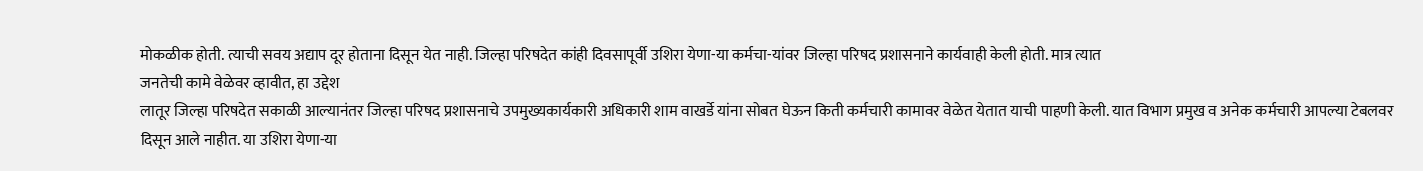मोकळीक होती. त्याची सवय अद्याप दूर होताना दिसून येत नाही. जिल्हा परिषदेत कांही दिवसापूर्वी उशिरा येणा-या कर्मचा-यांवर जिल्हा परिषद प्रशासनाने कार्यवाही केली होती. मात्र त्यात
जनतेची कामे वेळेवर व्हावीत, हा उद्देश
लातूर जिल्हा परिषदेत सकाळी आल्यानंतर जिल्हा परिषद प्रशासनाचे उपमुख्यकार्यकारी अधिकारी शाम वाखर्डे यांना सोबत घेऊन किती कर्मचारी कामावर वेळेत येतात याची पाहणी केली. यात विभाग प्रमुख व अनेक कर्मचारी आपल्या टेबलवर दिसून आले नाहीत. या उशिरा येणा-या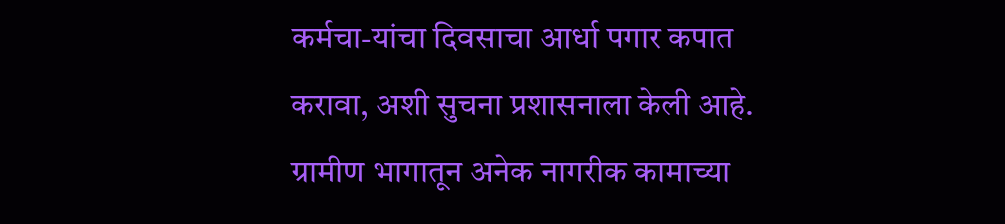कर्मचा-यांचा दिवसाचा आर्धा पगार कपात करावा, अशी सुचना प्रशासनाला केली आहे. ग्रामीण भागातून अनेक नागरीक कामाच्या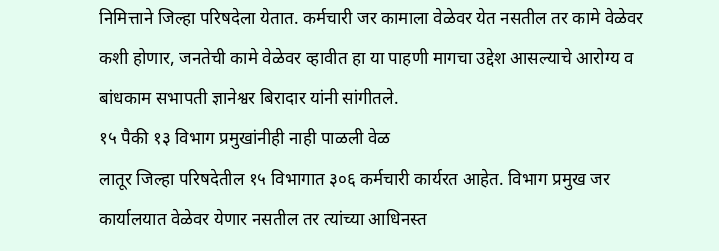निमित्ताने जिल्हा परिषदेला येतात. कर्मचारी जर कामाला वेळेवर येत नसतील तर कामे वेळेवर कशी होणार, जनतेची कामे वेळेवर व्हावीत हा या पाहणी मागचा उद्देश आसल्याचे आरोग्य व बांधकाम सभापती ज्ञानेश्वर बिरादार यांनी सांगीतले.
१५ पैकी १३ विभाग प्रमुखांनीही नाही पाळली वेळ
लातूर जिल्हा परिषदेतील १५ विभागात ३०६ कर्मचारी कार्यरत आहेत. विभाग प्रमुख जर कार्यालयात वेळेवर येणार नसतील तर त्यांच्या आधिनस्त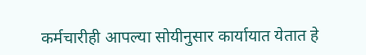कर्मचारीही आपल्या सोयीनुसार कार्यायात येतात हे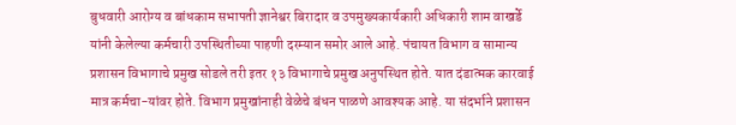बुधवारी आरोग्य व बांधकाम सभापती ज्ञानेश्वर बिरादार व उपमुख्यकार्यकारी अधिकारी शाम वाखर्डे यांनी केलेल्या कर्मचारी उपस्थितीच्या पाहणी दरम्यान समोर आले आहे. पंचायत विभाग व सामान्य प्रशासन विभागाचे प्रमुख सोडले तरी इतर १३ विभागाचे प्रमुख अनुपस्थित होते. यात दंडात्मक कारवाई मात्र कर्मचा-यांवर होते. विभाग प्रमुखांनाही वेळेचे बंधन पाळणे आवश्यक आहे. या संदर्भाने प्रशासन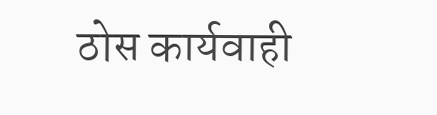ठोस कार्यवाही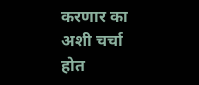करणार का अशी चर्चा होत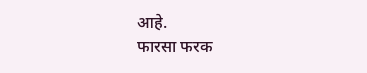आहे.
फारसा फरक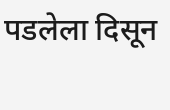पडलेला दिसून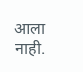आला नाही.